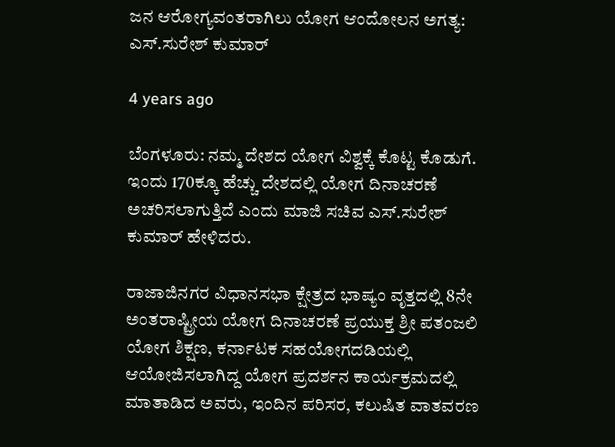ಜನ ಆರೋಗ್ಯವಂತರಾಗಿಲು ಯೋಗ ಆಂದೋಲನ ಅಗತ್ಯ: ಎಸ್.ಸುರೇಶ್ ಕುಮಾರ್

4 years ago

ಬೆಂಗಳೂರು: ನಮ್ಮ ದೇಶದ ಯೋಗ ವಿಶ್ವಕ್ಕೆ ಕೊಟ್ಟ ಕೊಡುಗೆ. ಇಂದು 170ಕ್ಕೂ ಹೆಚ್ಚು ದೇಶದಲ್ಲಿ ಯೋಗ ದಿನಾಚರಣೆ ಅಚರಿಸಲಾಗುತ್ತಿದೆ ಎಂದು ಮಾಜಿ ಸಚಿವ ಎಸ್.ಸುರೇಶ್ ಕುಮಾರ್ ಹೇಳಿದರು.

ರಾಜಾಜಿನಗರ ವಿಧಾನಸಭಾ ಕ್ಷೇತ್ರದ ಭಾಷ್ಯಂ ವೃತ್ತದಲ್ಲಿ 8ನೇ ಅಂತರಾಷ್ಟ್ರೀಯ ಯೋಗ ದಿನಾಚರಣೆ ಪ್ರಯುಕ್ತ ಶ್ರೀ ಪತಂಜಲಿ ಯೋಗ ಶಿಕ್ಷಣ, ಕರ್ನಾಟಕ ಸಹಯೋಗದಡಿಯಲ್ಲಿ ಆಯೋಜಿಸಲಾಗಿದ್ದ ಯೋಗ ಪ್ರದರ್ಶನ ಕಾರ್ಯಕ್ರಮದಲ್ಲಿ ಮಾತಾಡಿದ ಅವರು, ಇಂದಿನ ಪರಿಸರ, ಕಲುಷಿತ ವಾತವರಣ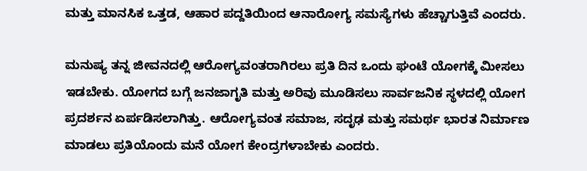ಮತ್ತು ಮಾನಸಿಕ ಒತ್ತಡ, ಆಹಾರ ಪದ್ದತಿಯಿಂದ ಆನಾರೋಗ್ಯ ಸಮಸ್ಯೆಗಳು ಹೆಚ್ಚಾಗುತ್ತಿವೆ ಎಂದರು.

ಮನುಷ್ಯ ತನ್ನ ಜೀವನದಲ್ಲಿ ಆರೋಗ್ಯವಂತರಾಗಿರಲು ಪ್ರತಿ ದಿನ ಒಂದು ಘಂಟೆ ಯೋಗಕ್ಕೆ ಮೀಸಲು ಇಡಬೇಕು. ಯೋಗದ ಬಗ್ಗೆ ಜನಜಾಗೃತಿ ಮತ್ತು ಅರಿವು ಮೂಡಿಸಲು ಸಾರ್ವಜನಿಕ ಸ್ಥಳದಲ್ಲಿ ಯೋಗ ಪ್ರದರ್ಶನ ಏರ್ಪಡಿಸಲಾಗಿತ್ತು. ಆರೋಗ್ಯವಂತ ಸಮಾಜ, ಸದೃಢ ಮತ್ತು ಸಮರ್ಥ ಭಾರತ ನಿರ್ಮಾಣ ಮಾಡಲು ಪ್ರತಿಯೊಂದು ಮನೆ ಯೋಗ ಕೇಂದ್ರಗಳಾಬೇಕು ಎಂದರು.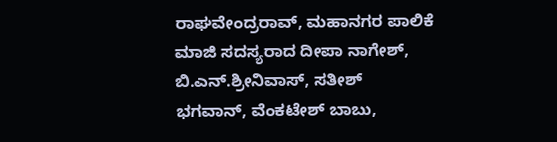ರಾಘವೇಂದ್ರರಾವ್, ಮಹಾನಗರ ಪಾಲಿಕೆ ಮಾಜಿ ಸದಸ್ಯರಾದ ದೀಪಾ ನಾಗೇಶ್, ಬಿ.ಎನ್.ಶ್ರೀನಿವಾಸ್, ಸತೀಶ್ ಭಗವಾನ್, ವೆಂಕಟೇಶ್ ಬಾಬು,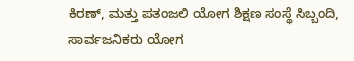ಕಿರಣ್, ಮತ್ತು ಪತಂಜಲಿ ಯೋಗ ಶಿಕ್ಷಣ ಸಂಸ್ಥೆ ಸಿಬ್ಬಂದಿ, ಸಾರ್ವಜನಿಕರು ಯೋಗ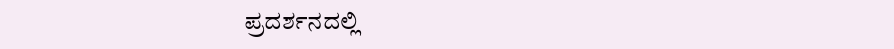ಪ್ರದರ್ಶನದಲ್ಲಿ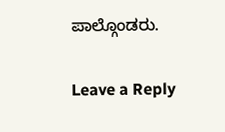ಪಾಲ್ಗೊಂಡರು.

Leave a Reply